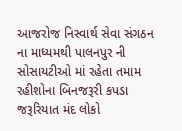આજરોજ નિસ્વાર્થ સેવા સંગઠન ના માધ્યમથી પાલનપુર ની સોસાયટીઓ માં રહેતા તમામ રહીશોના બિનજરૂરી કપડા જરૂરિયાત મંદ લોકો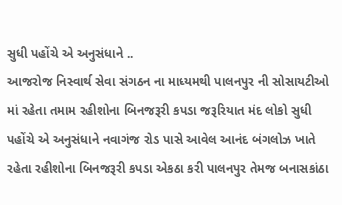સુધી પહોંચે એ અનુસંધાને ..
આજરોજ નિસ્વાર્થ સેવા સંગઠન ના માધ્યમથી પાલનપુર ની સોસાયટીઓ માં રહેતા તમામ રહીશોના બિનજરૂરી કપડા જરૂરિયાત મંદ લોકો સુધી પહોંચે એ અનુસંધાને નવાગંજ રોડ પાસે આવેલ આનંદ બંગલોઝ ખાતે રહેતા રહીશોના બિનજરૂરી કપડા એકઠા કરી પાલનપુર તેમજ બનાસકાંઠા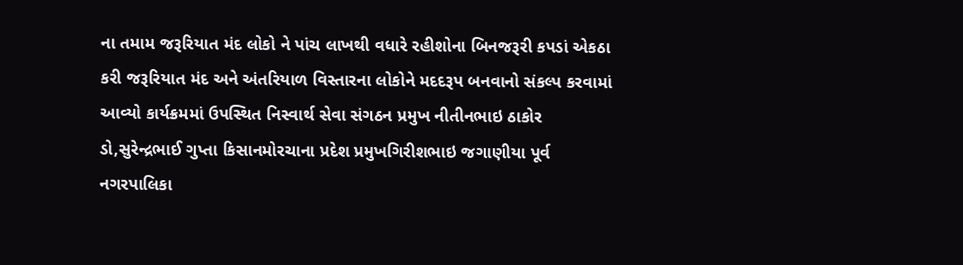ના તમામ જરૂરિયાત મંદ લોકો ને પાંચ લાખથી વધારે રહીશોના બિનજરૂરી કપડાં એકઠા કરી જરૂરિયાત મંદ અને અંતરિયાળ વિસ્તારના લોકોને મદદરૂપ બનવાનો સંકલ્પ કરવામાં આવ્યો કાર્યક્રમમાં ઉપસ્થિત નિસ્વાર્થ સેવા સંગઠન પ્રમુખ નીતીનભાઇ ઠાકોર ડો,સુરેન્દ્રભાઈ ગુપ્તા કિસાનમોરચાના પ્રદેશ પ્રમુખગિરીશભાઇ જગાણીયા પૂર્વ નગરપાલિકા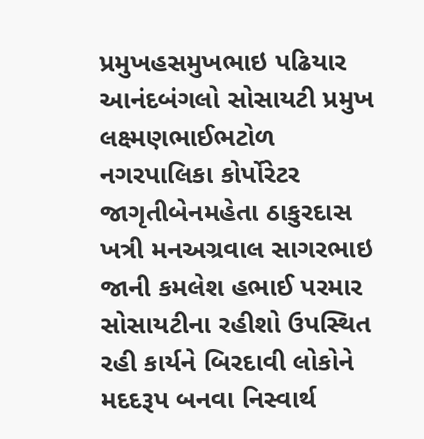પ્રમુખહસમુખભાઇ પઢિયાર આનંદબંગલો સોસાયટી પ્રમુખ લક્ષ્મણભાઈભટોળ નગરપાલિકા કોર્પોરેટર જાગૃતીબેનમહેતા ઠાકુરદાસ ખત્રી મનઅગ્રવાલ સાગરભાઇ જાની કમલેશ હભાઈ પરમાર સોસાયટીના રહીશો ઉપસ્થિત રહી કાર્યને બિરદાવી લોકોને મદદરૂપ બનવા નિસ્વાર્થ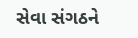સેવા સંગઠને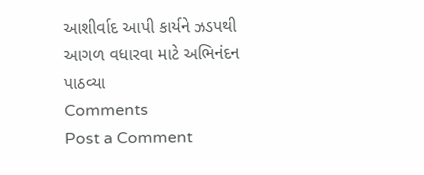આશીર્વાદ આપી કાર્યને ઝડપથી આગળ વધારવા માટે અભિનંદન પાઠવ્યા
Comments
Post a Comment